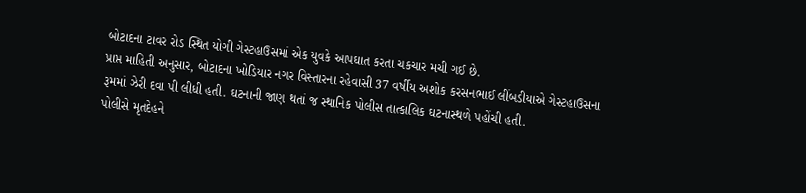બોટાદના ટાવર રોડ સ્થિત યોગી ગેસ્ટહાઉસમાં એક યુવકે આપઘાત કરતા ચકચાર મચી ગઈ છે.
પ્રાપ્ત માહિતી અનુસાર, બોટાદના ખોડિયાર નગર વિસ્તારના રહેવાસી 37 વર્ષીય અશોક કરસનભાઈ લીંબડીયાએ ગેસ્ટહાઉસના રૂમમાં ઝેરી દવા પી લીધી હતી. ઘટનાની જાણ થતાં જ સ્થાનિક પોલીસ તાત્કાલિક ઘટનાસ્થળે પહોંચી હતી.
પોલીસે મૃતદેહને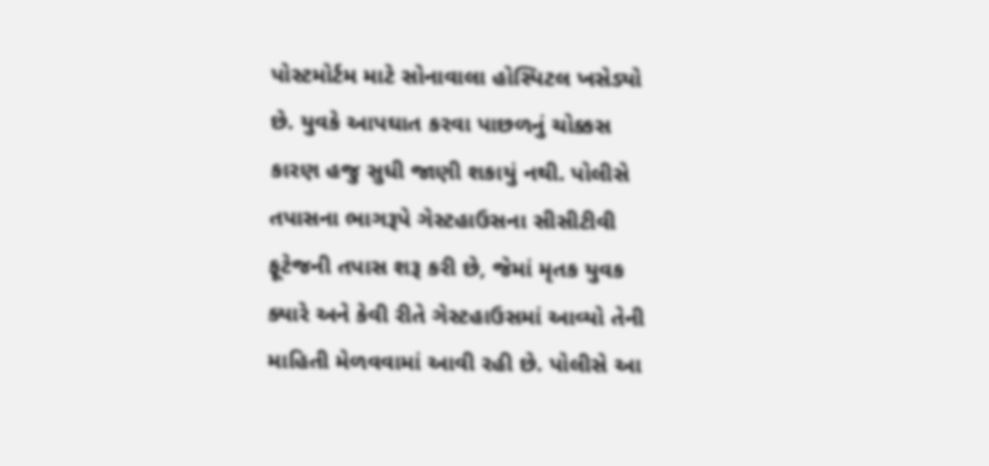પોસ્ટમોર્ટમ માટે સોનાવાલા હોસ્પિટલ ખસેડ્યો છે. યુવકે આપઘાત કરવા પાછળનું ચોક્કસ કારણ હજુ સુધી જાણી શકાયું નથી. પોલીસે તપાસના ભાગરૂપે ગેસ્ટહાઉસના સીસીટીવી ફૂટેજની તપાસ શરૂ કરી છે, જેમાં મૃતક યુવક ક્યારે અને કેવી રીતે ગેસ્ટહાઉસમાં આવ્યો તેની માહિતી મેળવવામાં આવી રહી છે. પોલીસે આ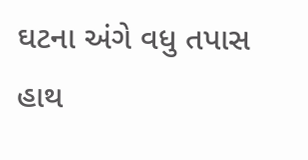ઘટના અંગે વધુ તપાસ હાથ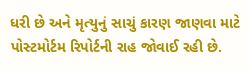ધરી છે અને મૃત્યુનું સાચું કારણ જાણવા માટે પોસ્ટમોર્ટમ રિપોર્ટની રાહ જોવાઈ રહી છે.